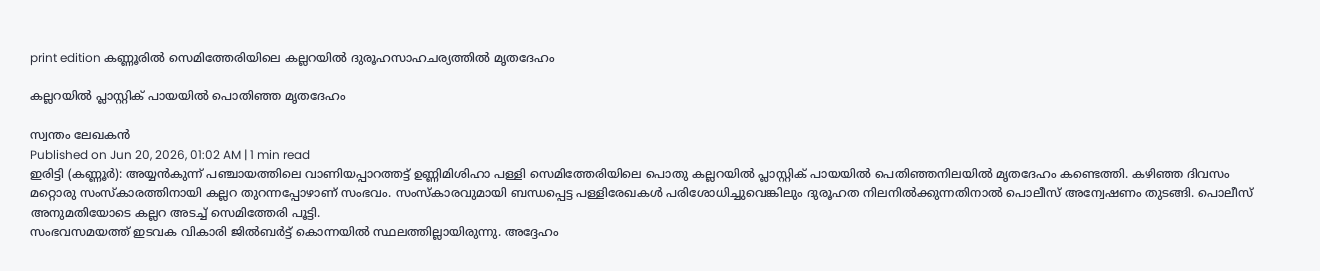print edition കണ്ണൂരിൽ സെമിത്തേരിയിലെ കല്ലറയിൽ ദുരൂഹസാഹചര്യത്തിൽ മൃതദേഹം

കല്ലറയിൽ പ്ലാസ്റ്റിക് പായയിൽ പൊതിഞ്ഞ മൃതദേഹം

സ്വന്തം ലേഖകൻ
Published on Jun 20, 2026, 01:02 AM | 1 min read
ഇരിട്ടി (കണ്ണൂർ): അയ്യൻകുന്ന് പഞ്ചായത്തിലെ വാണിയപ്പാറത്തട്ട് ഉണ്ണിമിശിഹാ പള്ളി സെമിത്തേരിയിലെ പൊതു കല്ലറയിൽ പ്ലാസ്റ്റിക് പായയിൽ പെതിഞ്ഞനിലയിൽ മൃതദേഹം കണ്ടെത്തി. കഴിഞ്ഞ ദിവസം മറ്റൊരു സംസ്കാരത്തിനായി കല്ലറ തുറന്നപ്പോഴാണ് സംഭവം. സംസ്കാരവുമായി ബന്ധപ്പെട്ട പള്ളിരേഖകൾ പരിശോധിച്ചുവെങ്കിലും ദുരൂഹത നിലനിൽക്കുന്നതിനാൽ പൊലീസ് അന്വേഷണം തുടങ്ങി. പൊലീസ് അനുമതിയോടെ കല്ലറ അടച്ച് സെമിത്തേരി പൂട്ടി.
സംഭവസമയത്ത് ഇടവക വികാരി ജിൽബർട്ട് കൊന്നയിൽ സ്ഥലത്തില്ലായിരുന്നു. അദ്ദേഹം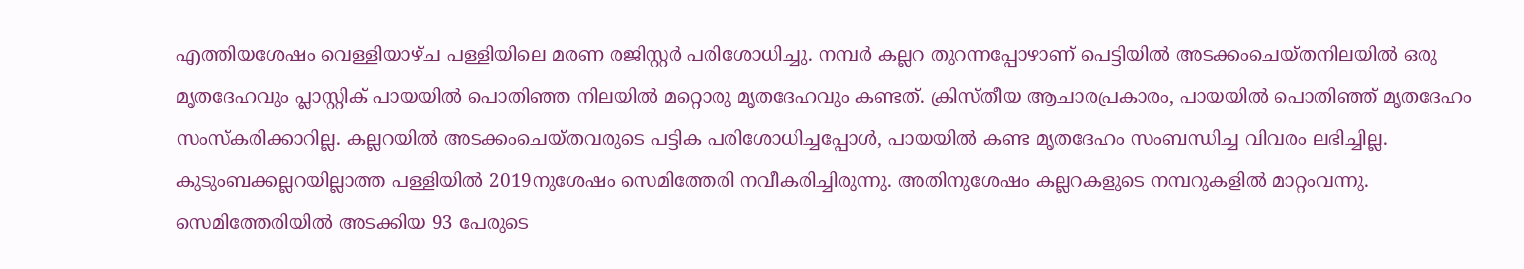എത്തിയശേഷം വെള്ളിയാഴ്ച പള്ളിയിലെ മരണ രജിസ്റ്റർ പരിശോധിച്ചു. നമ്പർ കല്ലറ തുറന്നപ്പോഴാണ് പെട്ടിയിൽ അടക്കംചെയ്തനിലയിൽ ഒരു മൃതദേഹവും പ്ലാസ്റ്റിക് പായയിൽ പൊതിഞ്ഞ നിലയിൽ മറ്റൊരു മൃതദേഹവും കണ്ടത്. ക്രിസ്തീയ ആചാരപ്രകാരം, പായയിൽ പൊതിഞ്ഞ് മൃതദേഹം സംസ്കരിക്കാറില്ല. കല്ലറയിൽ അടക്കംചെയ്തവരുടെ പട്ടിക പരിശോധിച്ചപ്പോൾ, പായയിൽ കണ്ട മൃതദേഹം സംബന്ധിച്ച വിവരം ലഭിച്ചില്ല.
കുടുംബക്കല്ലറയില്ലാത്ത പള്ളിയിൽ 2019നുശേഷം സെമിത്തേരി നവീകരിച്ചിരുന്നു. അതിനുശേഷം കല്ലറകളുടെ നമ്പറുകളിൽ മാറ്റംവന്നു. സെമിത്തേരിയിൽ അടക്കിയ 93 പേരുടെ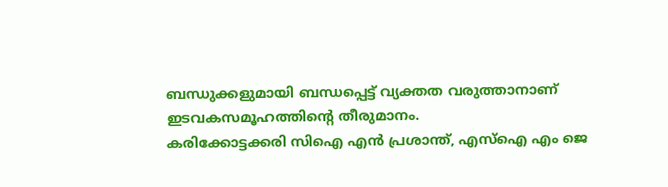ബന്ധുക്കളുമായി ബന്ധപ്പെട്ട് വ്യക്തത വരുത്താനാണ് ഇടവകസമൂഹത്തിന്റെ തീരുമാനം.
കരിക്കോട്ടക്കരി സിഐ എൻ പ്രശാന്ത്, എസ്ഐ എം ജെ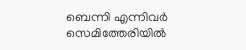ബെന്നി എന്നിവർ സെമിത്തേരിയിൽ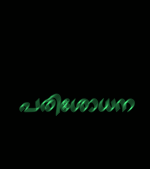പരിശോധന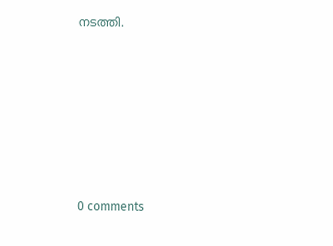നടത്തി.










0 comments